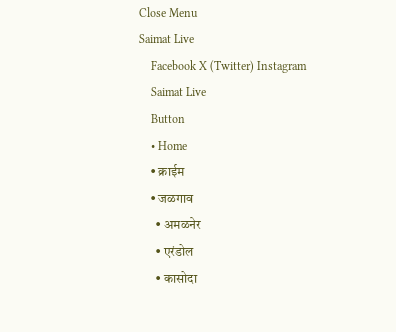Close Menu
Saimat Live
    Facebook X (Twitter) Instagram
    Saimat Live
    Button
    • Home
    • क्राईम
    • जळगाव
      • अमळनेर
      • एरंडोल
      • कासोदा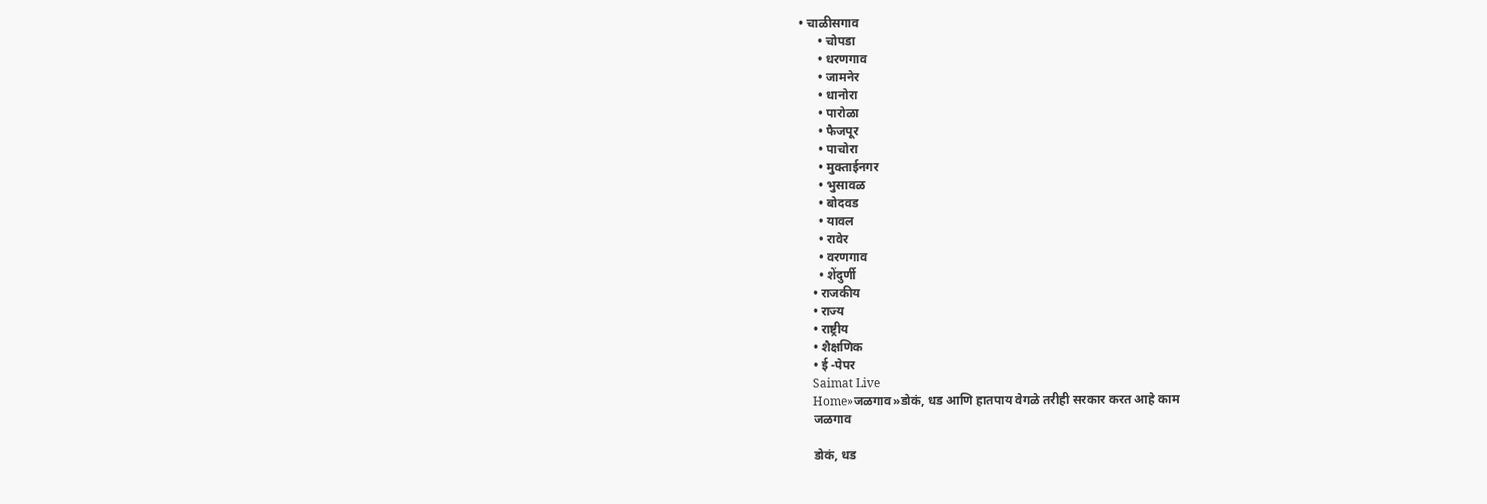• चाळीसगाव
      • चोपडा
      • धरणगाव
      • जामनेर
      • धानोरा
      • पारोळा
      • फैजपूर
      • पाचोरा
      • मुक्ताईनगर
      • भुसावळ
      • बोदवड
      • यावल
      • रावेर
      • वरणगाव
      • शेंदुर्णी
    • राजकीय
    • राज्य
    • राष्ट्रीय
    • शैक्षणिक
    • ई -पेपर
    Saimat Live
    Home»जळगाव»डोकं, धड आणि हातपाय वेगळे तरीही सरकार करत आहे काम
    जळगाव

    डोकं, धड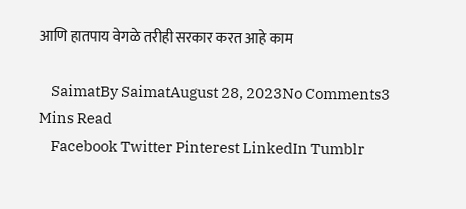आणि हातपाय वेगळे तरीही सरकार करत आहे काम

    SaimatBy SaimatAugust 28, 2023No Comments3 Mins Read
    Facebook Twitter Pinterest LinkedIn Tumblr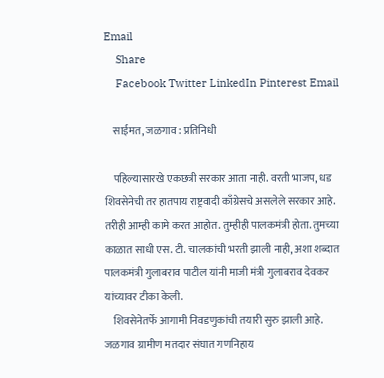Email
    Share
    Facebook Twitter LinkedIn Pinterest Email

    साईमत, जळगाव : प्रतिनिधी

    पहिल्यासारखे एकछत्री सरकार आता नाही. वरती भाजप, धड शिवसेनेची तर हातपाय राष्ट्रवादी काँग्रेसचे असलेले सरकार आहे. तरीही आम्ही कामे करत आहोत. तुम्हीही पालकमंत्री होता. तुमच्या काळात साधी एस. टी. चालकांची भरती झाली नाही, अशा शब्दात पालकमंत्री गुलाबराव पाटील यांनी माजी मंत्री गुलाबराव देवकर यांच्यावर टीका केली.
    शिवसेनेतर्फे आगामी निवडणुकांची तयारी सुरु झाली आहे. जळगाव ग्रामीण मतदार संघात गणनिहाय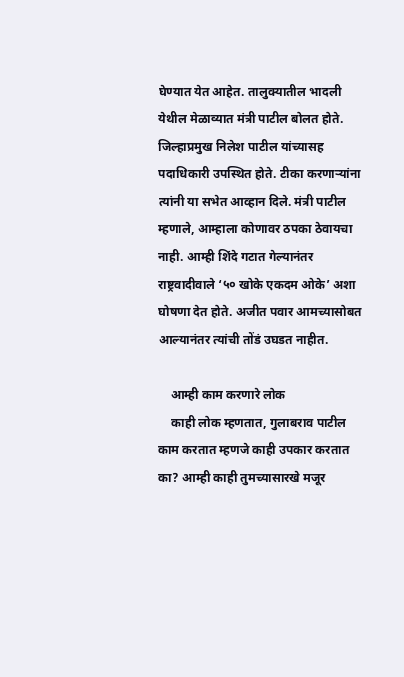घेण्यात येत आहेत. तालुक्यातील भादली येथील मेळाव्यात मंत्री पाटील बोलत होते. जिल्हाप्रमुख निलेश पाटील यांच्यासह पदाधिकारी उपस्थित होते. टीका करणाऱ्यांना त्यांनी या सभेत आव्हान दिले. मंत्री पाटील म्हणाले, आम्हाला कोणावर ठपका ठेवायचा नाही. आम्ही शिंदे गटात गेल्यानंतर राष्ट्रवादीवाले ‌‘५० खोके एकदम ओके’ अशा घोषणा देत होते. अजीत पवार आमच्यासोबत आल्यानंतर त्यांची तोंडं उघडत नाहीत.

    आम्ही काम करणारे लोक
    काही लोक म्हणतात, गुलाबराव पाटील काम करतात म्हणजे काही उपकार करतात का? आम्ही काही तुमच्यासारखे मजूर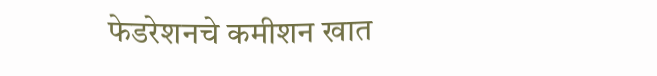फेडरेशनचे कमीशन खात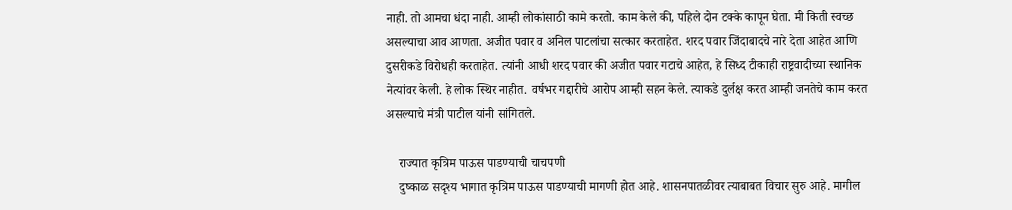नाही. तो आमचा धंदा नाही. आम्ही लोकांसाठी कामे करतो. काम केले की, पहिले दोन टक्के कापून घेता. मी किती स्वच्छ असल्याचा आव आणता. अजीत पवार व अनिल पाटलांचा सत्कार करताहेत. शरद पवार जिंदाबादचे नारे देता आहेत आणि दुसरीकडे विरोधही करताहेत. त्यांनी आधी शरद पवार की अजीत पवार गटाचे आहेत, हे सिध्द टीकाही राष्ट्रवादीच्या स्थानिक नेत्यांवर केली. हे लोक स्थिर नाहीत. वर्षभर गद्दारीचे आरोप आम्ही सहन केले. त्याकडे दुर्लक्ष करत आम्ही जनतेचे काम करत असल्याचे मंत्री पाटील यांनी सांगितले.

    राज्यात कृत्रिम पाऊस पाडण्याची चाचपणी
    दुष्काळ सदृश्य भागात कृत्रिम पाऊस पाडण्याची मागणी होत आहे. शासनपातळीवर त्याबाबत विचार सुरु आहे. मागील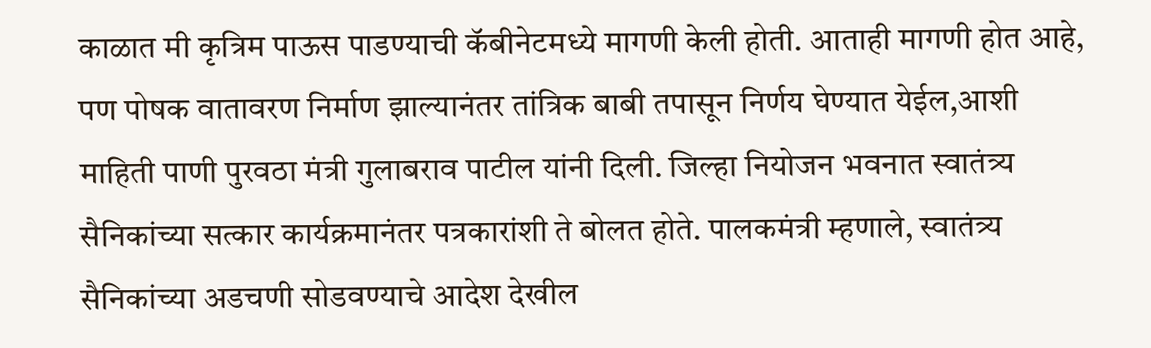काळात मी कृत्रिम पाऊस पाडण्याची कॅबीनेटमध्ये मागणी केली होती. आताही मागणी होत आहे, पण पोषक वातावरण निर्माण झाल्यानंतर तांत्रिक बाबी तपासून निर्णय घेण्यात येईल,आशी माहिती पाणी पुरवठा मंत्री गुलाबराव पाटील यांनी दिली. जिल्हा नियोजन भवनात स्वातंत्र्य सैनिकांच्या सत्कार कार्यक्रमानंतर पत्रकारांशी ते बोलत होते. पालकमंत्री म्हणाले, स्वातंत्र्य सैनिकांच्या अडचणी सोडवण्याचे आदेश देखील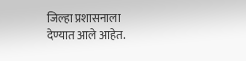जिल्हा प्रशासनाला देण्यात आले आहेत.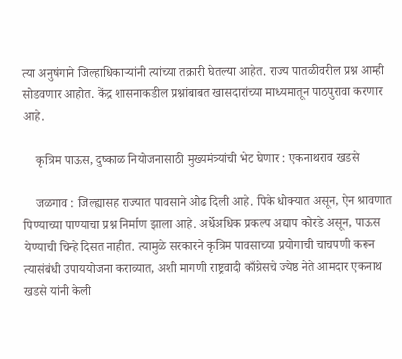त्या अनुषंगाने जिल्हाधिकाऱ्यांनी त्यांच्या तक्रारी घेतल्या आहेत. राज्य पातळीवरील प्रश्न आम्ही सोडवणार आहोत. केंद्र शासनाकडील प्रश्नांबाबत खासदारांच्या माध्यमातून पाठपुरावा करणार आहे.

    कृत्रिम पाऊस, दुष्काळ नियोजनासाठी मुख्यमंत्र्यांची भेट घेणार : एकनाथराव खडसे

    जळगाव : जिल्ह्यासह राज्यात पावसाने ओढ दिली आहे. पिके धोक्यात असून, ऐन श्रावणात पिण्याच्या पाण्याचा प्रश्न निर्माण झाला आहे. अर्धेअधिक प्रकल्प अद्याप कोरडे असून, पाऊस येण्याची चिन्हे दिसत नाहीत. त्यामुळे सरकारने कृत्रिम पावसाच्या प्रयोगाची चाचपणी करून त्यासंबंधी उपाययोजना कराव्यात, अशी मागणी राष्ट्रवादी काँग्रेसचे ज्येष्ठ नेते आमदार एकनाथ खडसे यांनी केली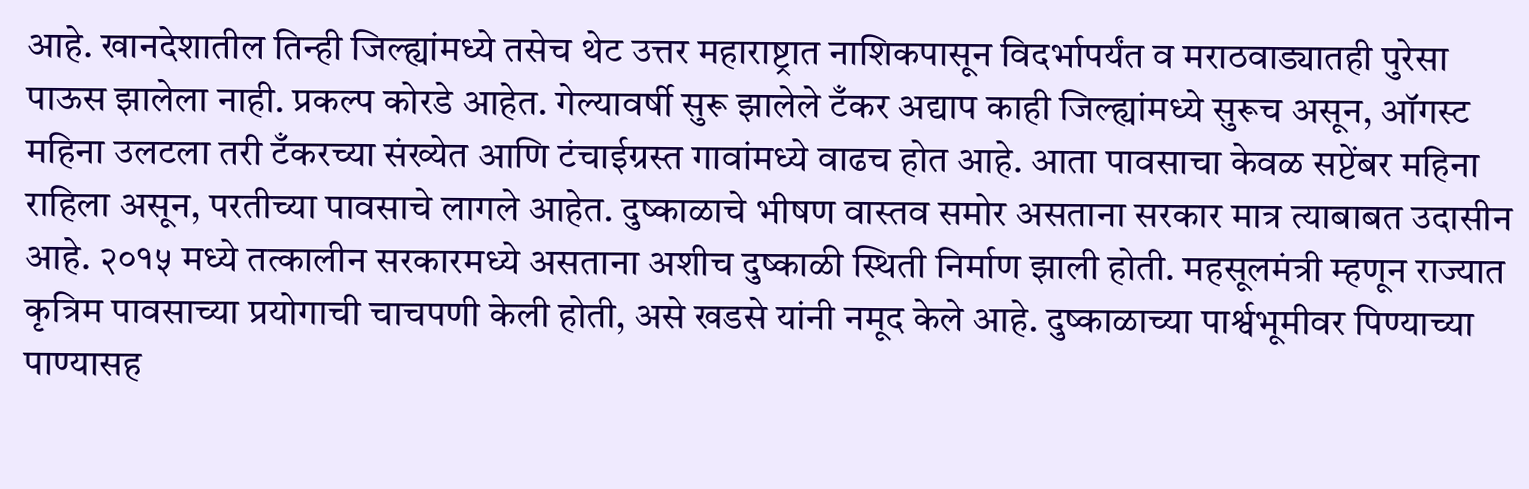आहे. खानदेशातील तिन्ही जिल्ह्यांमध्ये तसेच थेट उत्तर महाराष्ट्रात नाशिकपासून विदर्भापर्यंत व मराठवाड्यातही पुरेसा पाऊस झालेला नाही. प्रकल्प कोरडे आहेत. गेल्यावर्षी सुरू झालेले टँकर अद्याप काही जिल्ह्यांमध्ये सुरूच असून, ऑगस्ट महिना उलटला तरी टँकरच्या संख्येत आणि टंचाईग्रस्त गावांमध्ये वाढच होत आहे. आता पावसाचा केवळ सप्टेंबर महिना राहिला असून, परतीच्या पावसाचे लागले आहेत. दुष्काळाचे भीषण वास्तव समोर असताना सरकार मात्र त्याबाबत उदासीन आहे. २०१५ मध्ये तत्कालीन सरकारमध्ये असताना अशीच दुष्काळी स्थिती निर्माण झाली होती. महसूलमंत्री म्हणून राज्यात कृत्रिम पावसाच्या प्रयोगाची चाचपणी केली होती, असे खडसे यांनी नमूद केले आहे. दुष्काळाच्या पार्श्वभूमीवर पिण्याच्या पाण्यासह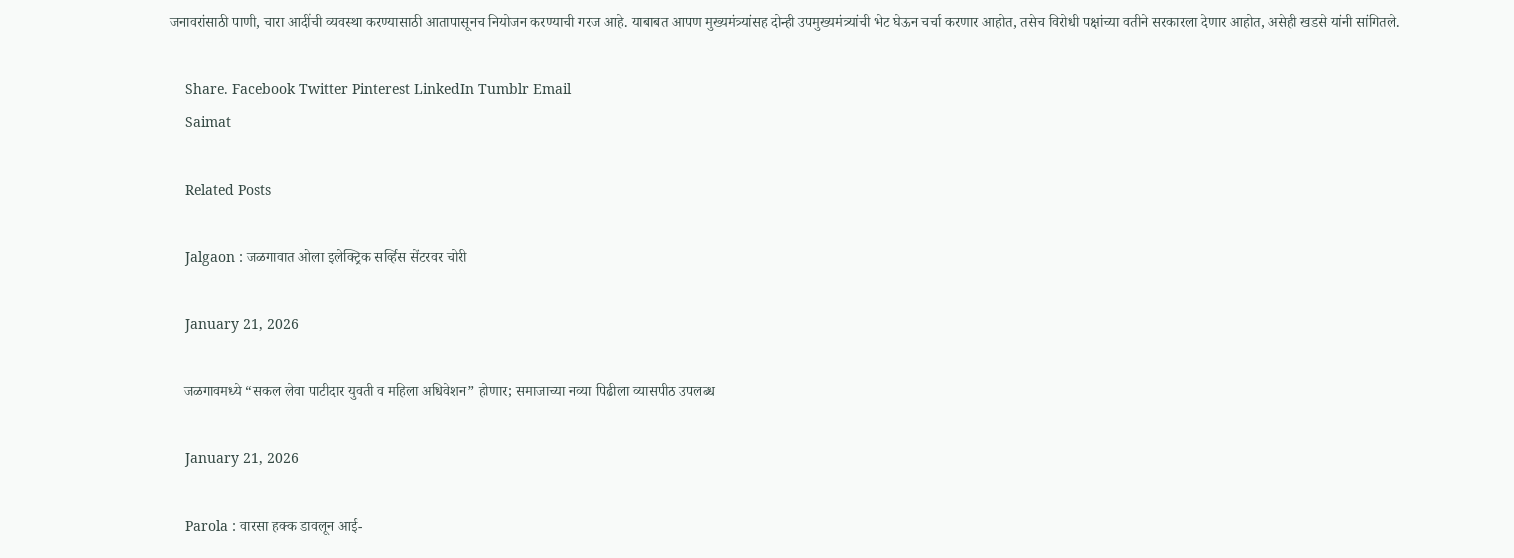जनावरांसाठी पाणी, चारा आदींची व्यवस्था करण्यासाठी आतापासूनच नियोजन करण्याची गरज आहे. याबाबत आपण मुख्यमंत्र्यांसह दोन्ही उपमुख्यमंत्र्यांची भेट घेऊन चर्चा करणार आहोत, तसेच विरोधी पक्षांच्या वतीने सरकारला देणार आहोत, असेही खडसे यांनी सांगितले.

    Share. Facebook Twitter Pinterest LinkedIn Tumblr Email
    Saimat

    Related Posts

    Jalgaon : जळगावात ओला इलेक्ट्रिक सर्व्हिस सेंटरवर चोरी

    January 21, 2026

    जळगावमध्ये “सकल लेवा पाटीदार युवती व महिला अधिवेशन” होणार; समाजाच्या नव्या पिढीला व्यासपीठ उपलब्ध

    January 21, 2026

    Parola : वारसा हक्क डावलून आई-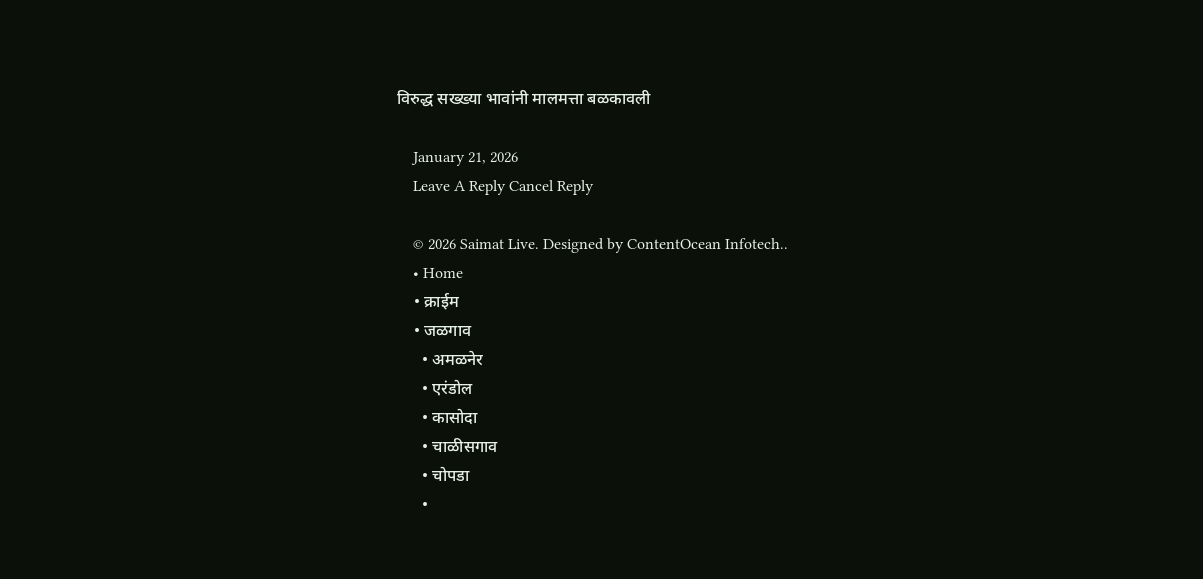विरुद्ध सख्ख्या भावांनी मालमत्ता बळकावली

    January 21, 2026
    Leave A Reply Cancel Reply

    © 2026 Saimat Live. Designed by ContentOcean Infotech..
    • Home
    • क्राईम
    • जळगाव
      • अमळनेर
      • एरंडोल
      • कासोदा
      • चाळीसगाव
      • चोपडा
      •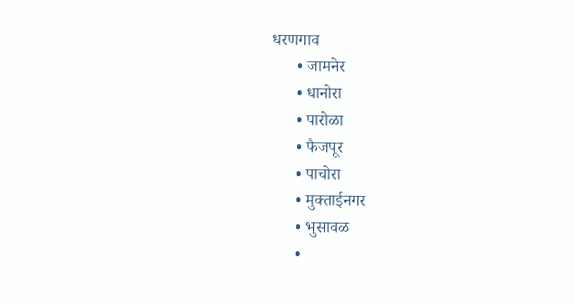धरणगाव
      • जामनेर
      • धानोरा
      • पारोळा
      • फैजपूर
      • पाचोरा
      • मुक्ताईनगर
      • भुसावळ
      •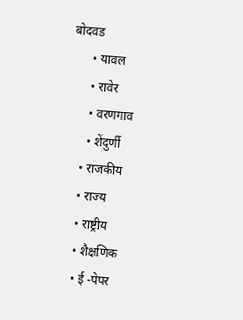बोदवड
      • यावल
      • रावेर
      • वरणगाव
      • शेंदुर्णी
    • राजकीय
    • राज्य
    • राष्ट्रीय
    • शैक्षणिक
    • ई -पेपर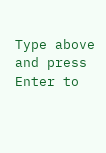Type above and press Enter to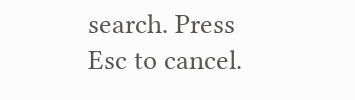search. Press Esc to cancel.